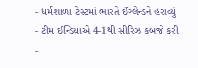- ધર્મશાળા ટેસ્ટમાં ભારતે ઈંગ્લેન્ડને હરાવ્યું
- ટીમ ઈન્ડિયાએ 4-1થી સીરિઝ કબજે કરી
-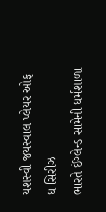યશસ્વી જયસ્વાલ પ્લેયર ઓફ ધ સિરીઝ
ભારતે ઈંગ્લેન્ડ સામેની ધર્મશાળા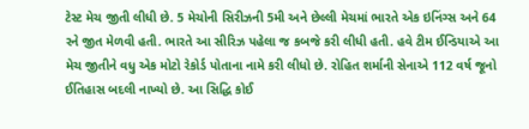ટેસ્ટ મેચ જીતી લીધી છે. 5 મેચોની સિરીઝની 5મી અને છેલ્લી મેચમાં ભારતે એક ઇનિંગ્સ અને 64 રને જીત મેળવી હતી. ભારતે આ સીરિઝ પહેલા જ કબજે કરી લીધી હતી. હવે ટીમ ઈન્ડિયાએ આ મેચ જીતીને વધુ એક મોટો રેકોર્ડ પોતાના નામે કરી લીધો છે. રોહિત શર્માની સેનાએ 112 વર્ષ જૂનો ઈતિહાસ બદલી નાખ્યો છે. આ સિદ્ધિ કોઈ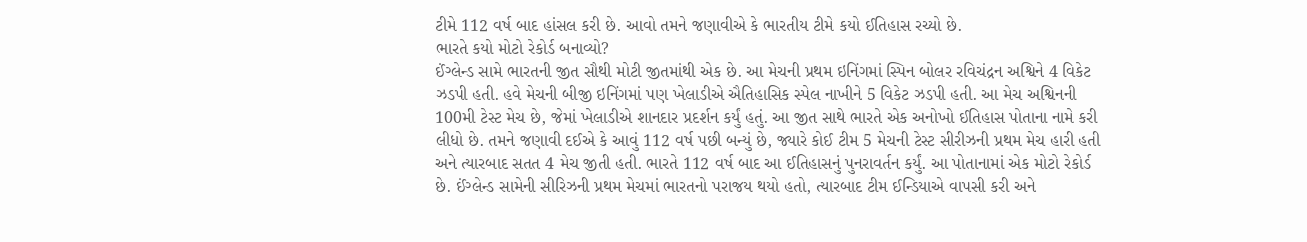ટીમે 112 વર્ષ બાદ હાંસલ કરી છે. આવો તમને જણાવીએ કે ભારતીય ટીમે કયો ઈતિહાસ રચ્યો છે.
ભારતે કયો મોટો રેકોર્ડ બનાવ્યો?
ઈંગ્લેન્ડ સામે ભારતની જીત સૌથી મોટી જીતમાંથી એક છે. આ મેચની પ્રથમ ઇનિંગમાં સ્પિન બોલર રવિચંદ્રન અશ્વિને 4 વિકેટ ઝડપી હતી. હવે મેચની બીજી ઇનિંગમાં પણ ખેલાડીએ ઐતિહાસિક સ્પેલ નાખીને 5 વિકેટ ઝડપી હતી. આ મેચ અશ્વિનની 100મી ટેસ્ટ મેચ છે, જેમાં ખેલાડીએ શાનદાર પ્રદર્શન કર્યું હતું. આ જીત સાથે ભારતે એક અનોખો ઈતિહાસ પોતાના નામે કરી લીધો છે. તમને જણાવી દઈએ કે આવું 112 વર્ષ પછી બન્યું છે, જ્યારે કોઈ ટીમ 5 મેચની ટેસ્ટ સીરીઝની પ્રથમ મેચ હારી હતી અને ત્યારબાદ સતત 4 મેચ જીતી હતી. ભારતે 112 વર્ષ બાદ આ ઈતિહાસનું પુનરાવર્તન કર્યું. આ પોતાનામાં એક મોટો રેકોર્ડ છે. ઈંગ્લેન્ડ સામેની સીરિઝની પ્રથમ મેચમાં ભારતનો પરાજય થયો હતો, ત્યારબાદ ટીમ ઈન્ડિયાએ વાપસી કરી અને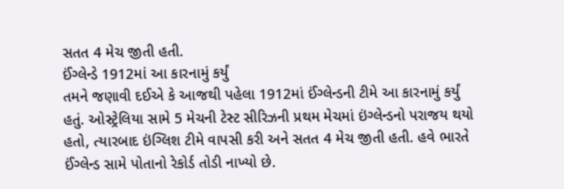સતત 4 મેચ જીતી હતી.
ઈંગ્લેન્ડે 1912માં આ કારનામું કર્યું
તમને જણાવી દઈએ કે આજથી પહેલા 1912માં ઈંગ્લેન્ડની ટીમે આ કારનામું કર્યું હતું. ઓસ્ટ્રેલિયા સામે 5 મેચની ટેસ્ટ સીરિઝની પ્રથમ મેચમાં ઇંગ્લેન્ડનો પરાજય થયો હતો, ત્યારબાદ ઇંગ્લિશ ટીમે વાપસી કરી અને સતત 4 મેચ જીતી હતી. હવે ભારતે ઈંગ્લેન્ડ સામે પોતાનો રેકોર્ડ તોડી નાખ્યો છે.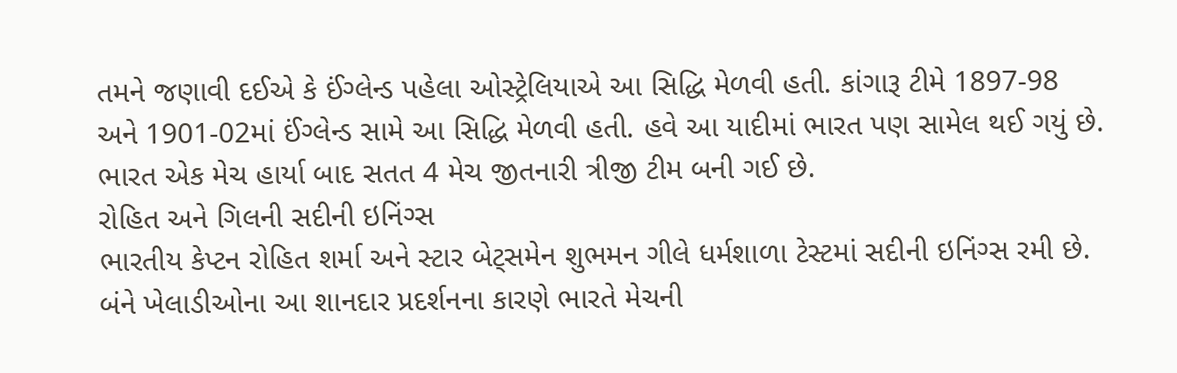તમને જણાવી દઈએ કે ઈંગ્લેન્ડ પહેલા ઓસ્ટ્રેલિયાએ આ સિદ્ધિ મેળવી હતી. કાંગારૂ ટીમે 1897-98 અને 1901-02માં ઈંગ્લેન્ડ સામે આ સિદ્ધિ મેળવી હતી. હવે આ યાદીમાં ભારત પણ સામેલ થઈ ગયું છે. ભારત એક મેચ હાર્યા બાદ સતત 4 મેચ જીતનારી ત્રીજી ટીમ બની ગઈ છે.
રોહિત અને ગિલની સદીની ઇનિંગ્સ
ભારતીય કેપ્ટન રોહિત શર્મા અને સ્ટાર બેટ્સમેન શુભમન ગીલે ધર્મશાળા ટેસ્ટમાં સદીની ઇનિંગ્સ રમી છે. બંને ખેલાડીઓના આ શાનદાર પ્રદર્શનના કારણે ભારતે મેચની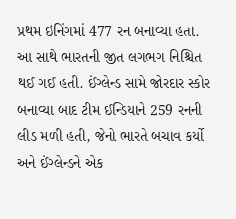પ્રથમ ઇનિંગમાં 477 રન બનાવ્યા હતા. આ સાથે ભારતની જીત લગભગ નિશ્ચિત થઈ ગઈ હતી. ઈંગ્લેન્ડ સામે જોરદાર સ્કોર બનાવ્યા બાદ ટીમ ઈન્ડિયાને 259 રનની લીડ મળી હતી, જેનો ભારતે બચાવ કર્યો અને ઈંગ્લેન્ડને એક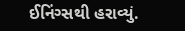ઈનિંગ્સથી હરાવ્યું.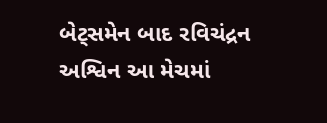બેટ્સમેન બાદ રવિચંદ્રન અશ્વિન આ મેચમાં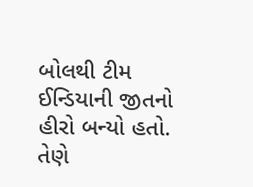બોલથી ટીમ ઈન્ડિયાની જીતનો હીરો બન્યો હતો. તેણે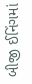બીજી ઈનિંગમાં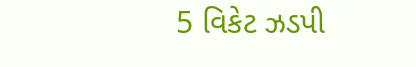5 વિકેટ ઝડપી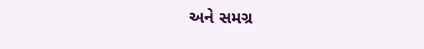અને સમગ્ર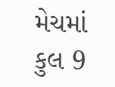મેચમાં કુલ 9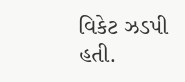વિકેટ ઝડપી હતી.